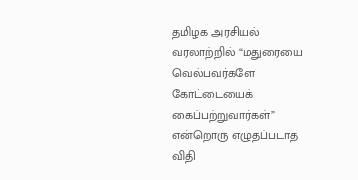தமிழக அரசியல் வரலாற்றில் “மதுரையை வெல்பவர்களே கோட்டையைக் கைப்பற்றுவார்கள்” என்றொரு எழுதப்படாத விதி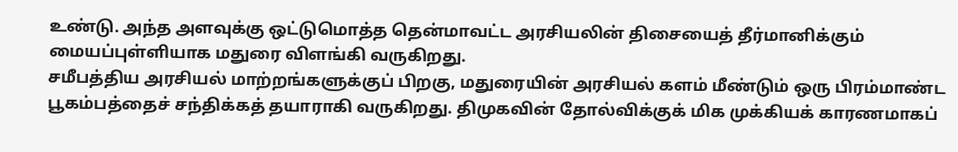உண்டு. அந்த அளவுக்கு ஒட்டுமொத்த தென்மாவட்ட அரசியலின் திசையைத் தீர்மானிக்கும் மையப்புள்ளியாக மதுரை விளங்கி வருகிறது.
சமீபத்திய அரசியல் மாற்றங்களுக்குப் பிறகு, மதுரையின் அரசியல் களம் மீண்டும் ஒரு பிரம்மாண்ட பூகம்பத்தைச் சந்திக்கத் தயாராகி வருகிறது. திமுகவின் தோல்விக்குக் மிக முக்கியக் காரணமாகப்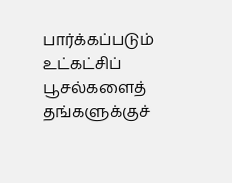பார்க்கப்படும் உட்கட்சிப் பூசல்களைத் தங்களுக்குச்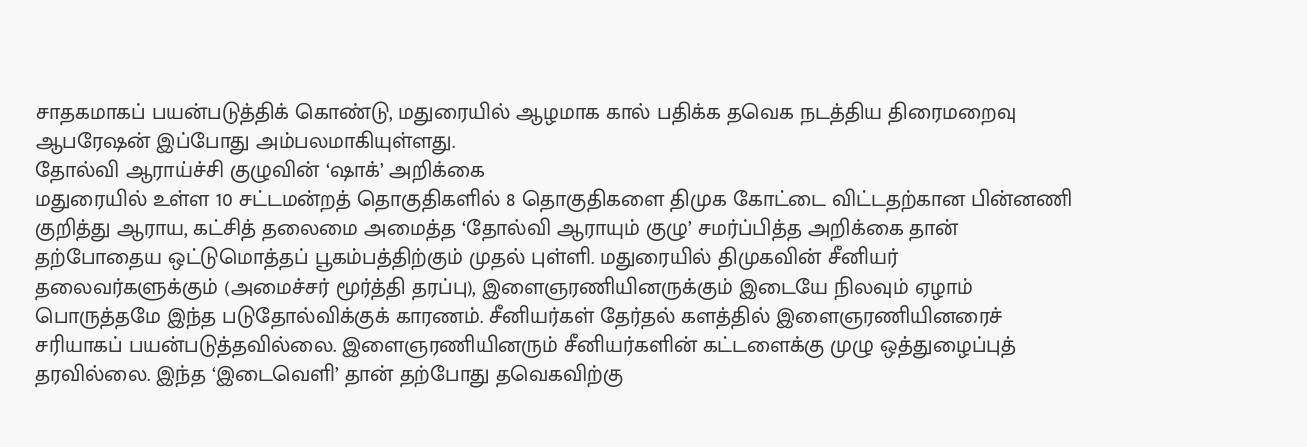சாதகமாகப் பயன்படுத்திக் கொண்டு, மதுரையில் ஆழமாக கால் பதிக்க தவெக நடத்திய திரைமறைவு ஆபரேஷன் இப்போது அம்பலமாகியுள்ளது.
தோல்வி ஆராய்ச்சி குழுவின் ‘ஷாக்’ அறிக்கை
மதுரையில் உள்ள 10 சட்டமன்றத் தொகுதிகளில் 8 தொகுதிகளை திமுக கோட்டை விட்டதற்கான பின்னணி குறித்து ஆராய, கட்சித் தலைமை அமைத்த ‘தோல்வி ஆராயும் குழு’ சமர்ப்பித்த அறிக்கை தான் தற்போதைய ஒட்டுமொத்தப் பூகம்பத்திற்கும் முதல் புள்ளி. மதுரையில் திமுகவின் சீனியர் தலைவர்களுக்கும் (அமைச்சர் மூர்த்தி தரப்பு), இளைஞரணியினருக்கும் இடையே நிலவும் ஏழாம் பொருத்தமே இந்த படுதோல்விக்குக் காரணம். சீனியர்கள் தேர்தல் களத்தில் இளைஞரணியினரைச் சரியாகப் பயன்படுத்தவில்லை. இளைஞரணியினரும் சீனியர்களின் கட்டளைக்கு முழு ஒத்துழைப்புத் தரவில்லை. இந்த ‘இடைவெளி’ தான் தற்போது தவெகவிற்கு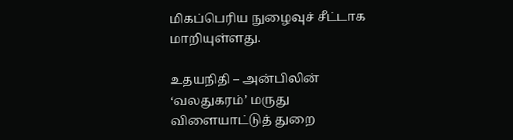மிகப்பெரிய நுழைவுச் சீட்டாக மாறியுள்ளது.

உதயநிதி – அன்பிலின் ‘வலதுகரம்’ மருது
விளையாட்டுத் துறை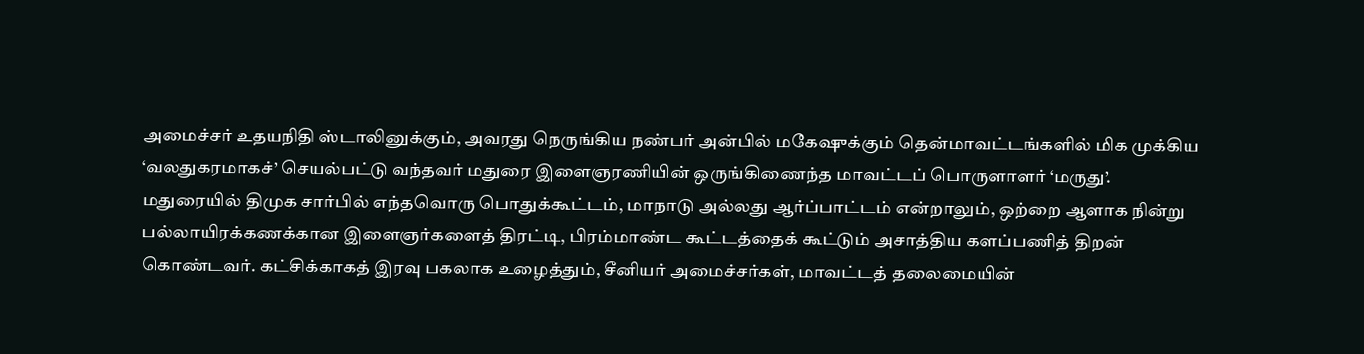அமைச்சர் உதயநிதி ஸ்டாலினுக்கும், அவரது நெருங்கிய நண்பர் அன்பில் மகேஷுக்கும் தென்மாவட்டங்களில் மிக முக்கிய ‘வலதுகரமாகச்’ செயல்பட்டு வந்தவர் மதுரை இளைஞரணியின் ஒருங்கிணைந்த மாவட்டப் பொருளாளர் ‘மருது’. மதுரையில் திமுக சார்பில் எந்தவொரு பொதுக்கூட்டம், மாநாடு அல்லது ஆர்ப்பாட்டம் என்றாலும், ஒற்றை ஆளாக நின்று பல்லாயிரக்கணக்கான இளைஞர்களைத் திரட்டி, பிரம்மாண்ட கூட்டத்தைக் கூட்டும் அசாத்திய களப்பணித் திறன் கொண்டவர். கட்சிக்காகத் இரவு பகலாக உழைத்தும், சீனியர் அமைச்சர்கள், மாவட்டத் தலைமையின்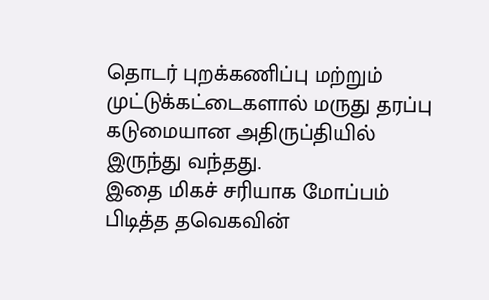தொடர் புறக்கணிப்பு மற்றும் முட்டுக்கட்டைகளால் மருது தரப்பு கடுமையான அதிருப்தியில் இருந்து வந்தது.
இதை மிகச் சரியாக மோப்பம் பிடித்த தவெகவின்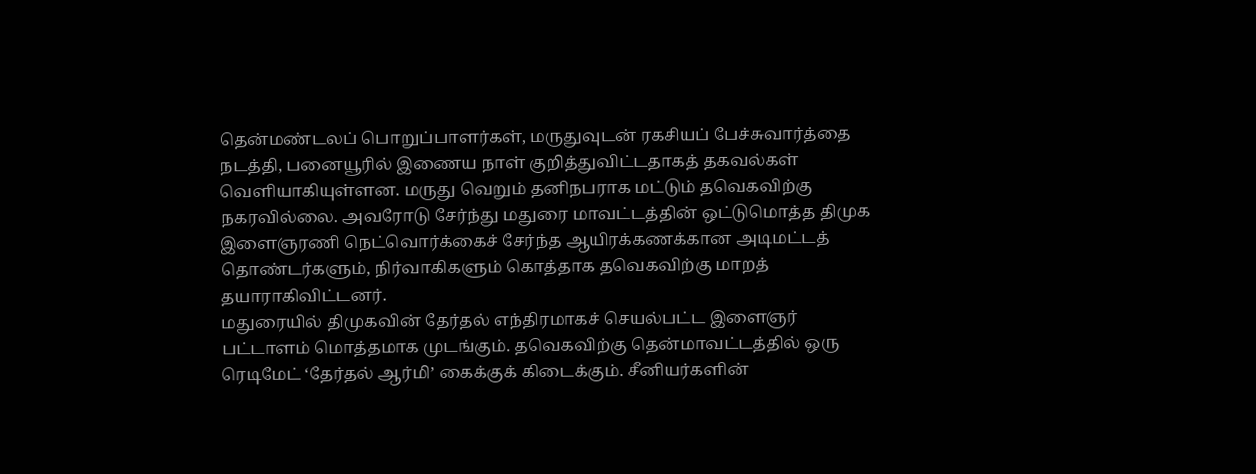தென்மண்டலப் பொறுப்பாளர்கள், மருதுவுடன் ரகசியப் பேச்சுவார்த்தை நடத்தி, பனையூரில் இணைய நாள் குறித்துவிட்டதாகத் தகவல்கள் வெளியாகியுள்ளன. மருது வெறும் தனிநபராக மட்டும் தவெகவிற்கு நகரவில்லை. அவரோடு சேர்ந்து மதுரை மாவட்டத்தின் ஒட்டுமொத்த திமுக இளைஞரணி நெட்வொர்க்கைச் சேர்ந்த ஆயிரக்கணக்கான அடிமட்டத் தொண்டர்களும், நிர்வாகிகளும் கொத்தாக தவெகவிற்கு மாறத் தயாராகிவிட்டனர்.
மதுரையில் திமுகவின் தேர்தல் எந்திரமாகச் செயல்பட்ட இளைஞர் பட்டாளம் மொத்தமாக முடங்கும். தவெகவிற்கு தென்மாவட்டத்தில் ஒரு ரெடிமேட் ‘தேர்தல் ஆர்மி’ கைக்குக் கிடைக்கும். சீனியர்களின்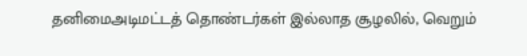தனிமைஅடிமட்டத் தொண்டர்கள் இல்லாத சூழலில், வெறும்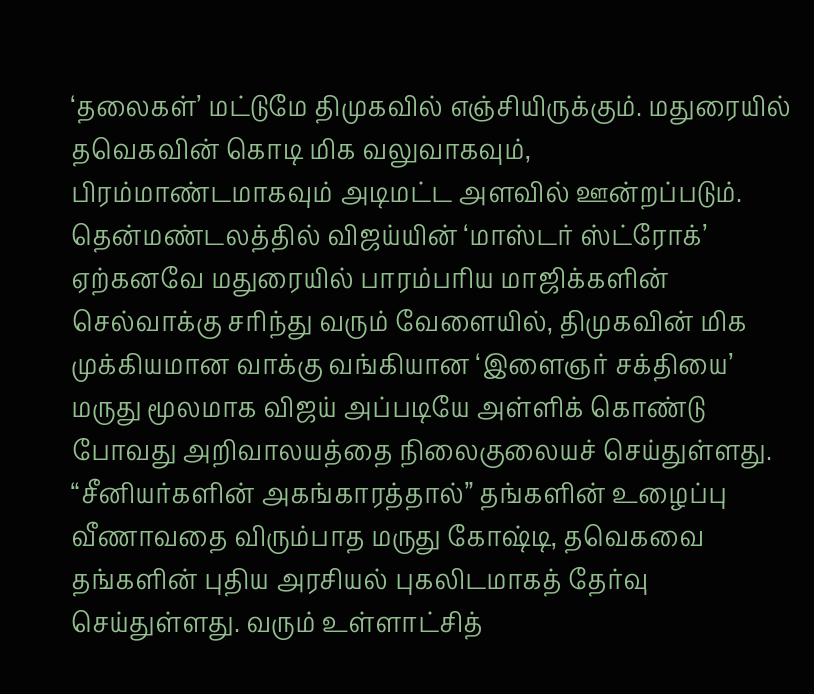‘தலைகள்’ மட்டுமே திமுகவில் எஞ்சியிருக்கும். மதுரையில் தவெகவின் கொடி மிக வலுவாகவும், பிரம்மாண்டமாகவும் அடிமட்ட அளவில் ஊன்றப்படும்.
தென்மண்டலத்தில் விஜய்யின் ‘மாஸ்டர் ஸ்ட்ரோக்’
ஏற்கனவே மதுரையில் பாரம்பரிய மாஜிக்களின் செல்வாக்கு சரிந்து வரும் வேளையில், திமுகவின் மிக முக்கியமான வாக்கு வங்கியான ‘இளைஞர் சக்தியை’ மருது மூலமாக விஜய் அப்படியே அள்ளிக் கொண்டு போவது அறிவாலயத்தை நிலைகுலையச் செய்துள்ளது. “சீனியர்களின் அகங்காரத்தால்” தங்களின் உழைப்பு வீணாவதை விரும்பாத மருது கோஷ்டி, தவெகவை தங்களின் புதிய அரசியல் புகலிடமாகத் தேர்வு செய்துள்ளது. வரும் உள்ளாட்சித்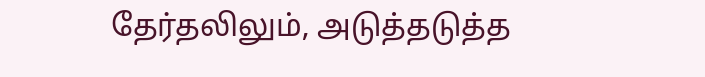தேர்தலிலும், அடுத்தடுத்த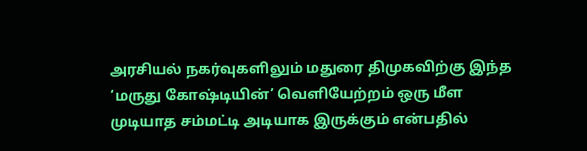அரசியல் நகர்வுகளிலும் மதுரை திமுகவிற்கு இந்த ‘மருது கோஷ்டியின்’ வெளியேற்றம் ஒரு மீள முடியாத சம்மட்டி அடியாக இருக்கும் என்பதில்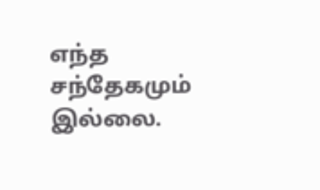எந்த சந்தேகமும் இல்லை.